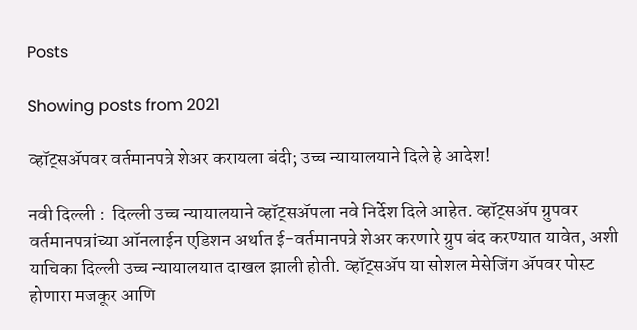Posts

Showing posts from 2021

व्हॉट्सअ‍ॅपवर वर्तमानपत्रे शेअर करायला बंदी; उच्च न्यायालयाने दिले हे आदेश!

नवी दिल्ली :  दिल्ली उच्च न्यायालयाने व्हॉट्सअ‍ॅपला नवे निर्देश दिले आहेत. व्हॉट्सॲप ग्रुपवर वर्तमानपत्रांच्या ऑनलाईन एडिशन अर्थात ई-वर्तमानपत्रे शेअर करणारे ग्रुप बंद करण्यात यावेत, अशी याचिका दिल्ली उच्च न्यायालयात दाखल झाली होती. व्हॉट्सअ‍ॅप या सोशल मेसेजिंग अ‍ॅपवर पोस्ट होणारा मजकूर आणि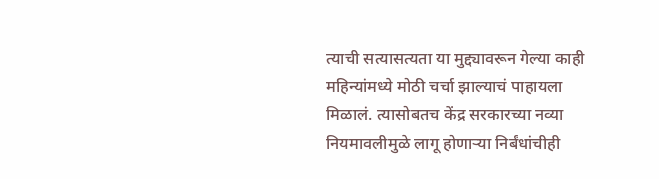त्याची सत्यासत्यता या मुद्द्यावरून गेल्या काही महिन्यांमध्ये मोठी चर्चा झाल्याचं पाहायला मिळालं. त्यासोबतच केंद्र सरकारच्या नव्या नियमावलीमुळे लागू होणाऱ्या निर्बंधांचीही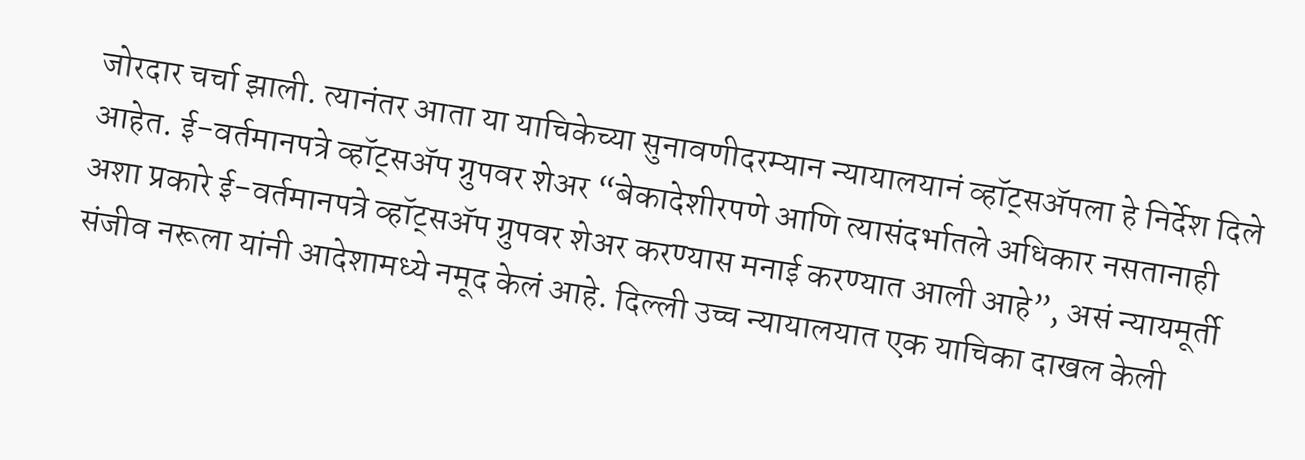जोरदार चर्चा झाली. त्यानंतर आता या याचिकेच्या सुनावणीदरम्यान न्यायालयानं व्हॉट्सअ‍ॅपला हे निर्देश दिले आहेत. ई-वर्तमानपत्रे व्हॉट्सअ‍ॅप ग्रुपवर शेअर “बेकादेशीरपणे आणि त्यासंदर्भातले अधिकार नसतानाही अशा प्रकारे ई-वर्तमानपत्रे व्हॉट्सअ‍ॅप ग्रुपवर शेअर करण्यास मनाई करण्यात आली आहे”, असं न्यायमूर्ती संजीव नरूला यांनी आदेशामध्ये नमूद केलं आहे. दिल्ली उच्च न्यायालयात एक याचिका दाखल केली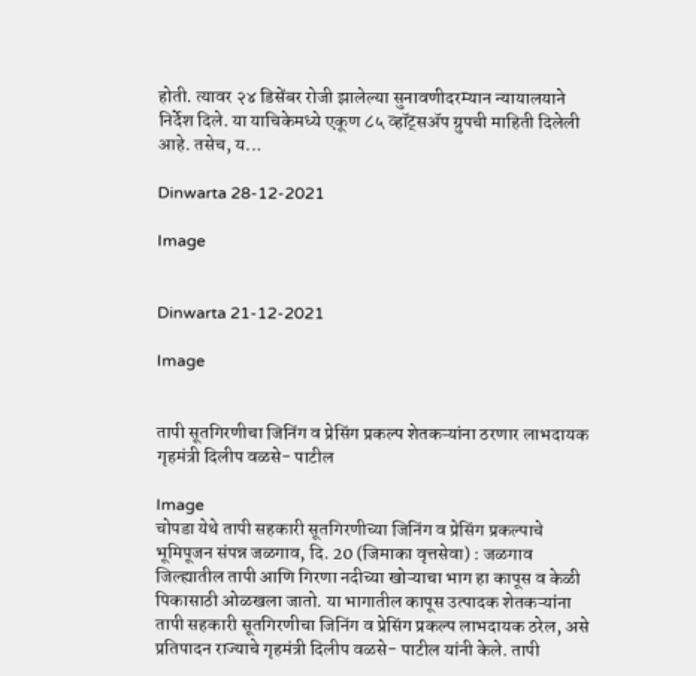होती. त्यावर २४ डिसेंबर रोजी झालेल्या सुनावणीदरम्यान न्यायालयाने निर्देश दिले. या याचिकेमध्ये एकूण ८५ व्हॉट्सअ‍ॅप ग्रुपची माहिती दिलेली आहे. तसेच, य...

Dinwarta 28-12-2021

Image


Dinwarta 21-12-2021

Image


तापी सूतगिरणीचा जिनिंग व प्रेसिंग प्रकल्प शेतकऱ्यांना ठरणार लाभदायक गृहमंत्री दिलीप वळसे- पाटील

Image
चोपडा येथे तापी सहकारी सूतगिरणीच्या जिनिंग व प्रेसिंग प्रकल्पाचे भूमिपूजन संपन्न जळगाव, दि. 20 (जिमाका वृत्तसेवा) : जळगाव जिल्ह्यातील तापी आणि गिरणा नदीच्या खोऱ्याचा भाग हा कापूस व केळी पिकासाठी ओळखला जातो. या भागातील कापूस उत्पादक शेतकऱ्यांना तापी सहकारी सूतगिरणीचा जिनिंग व प्रेसिंग प्रकल्प लाभदायक ठरेल, असे प्रतिपादन राज्याचे गृहमंत्री दिलीप वळसे- पाटील यांनी केले. तापी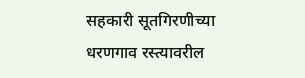सहकारी सूतगिरणीच्या धरणगाव रस्त्यावरील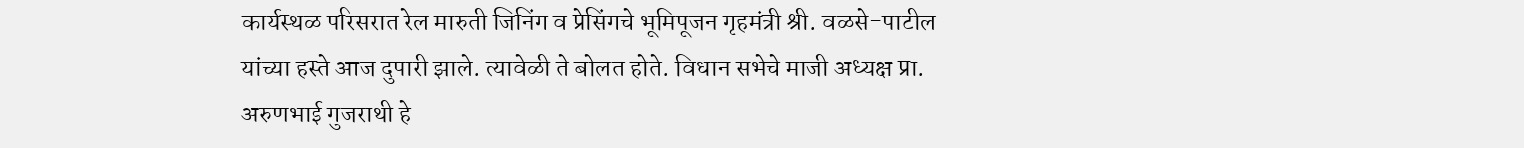कार्यस्थळ परिसरात रेल मारुती जिनिंग व प्रेसिंगचे भूमिपूजन गृहमंत्री श्री. वळसे-पाटील यांच्या हस्ते आज दुपारी झाले. त्यावेळी ते बोलत होते. विधान सभेचे माजी अध्यक्ष प्रा. अरुणभाई गुजराथी हे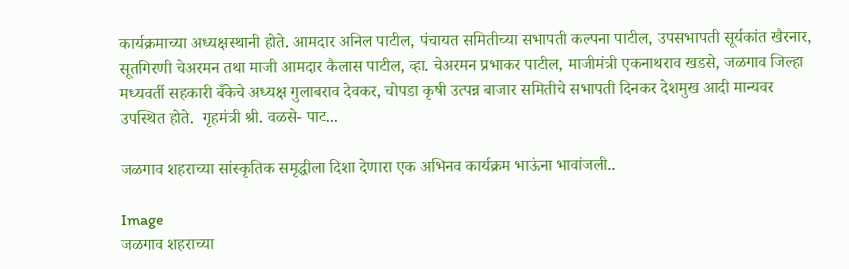कार्यक्रमाच्या अध्यक्षस्थानी होते. आमदार अनिल पाटील, पंचायत समितीच्या सभापती कल्पना पाटील, उपसभापती सूर्यकांत खैरनार, सूतगिरणी चेअरमन तथा माजी आमदार कैलास पाटील, व्हा. चेअरमन प्रभाकर पाटील, माजीमंत्री एकनाथराव खडसे, जळगाव जिल्हा मध्यवर्ती सहकारी बँकेचे अध्यक्ष गुलाबराव देवकर, चोपडा कृषी उत्पन्न बाजार समितीचे सभापती दिनकर देशमुख आदी मान्यवर उपस्थित होते.  गृहमंत्री श्री. वळसे- पाट...

जळगाव शहराच्या सांस्कृतिक समृद्धीला दिशा देणारा एक अभिनव कार्यक्रम भाऊंना भावांजली..

Image
जळगाव शहराच्या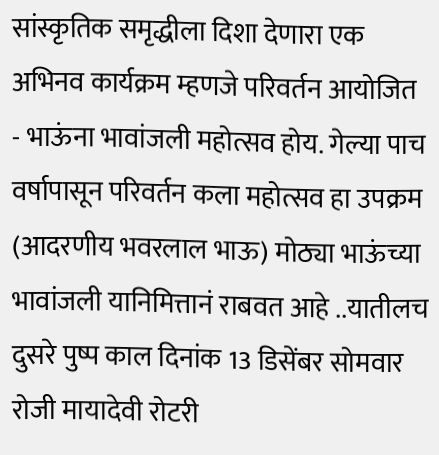सांस्कृतिक समृद्धीला दिशा देणारा एक अभिनव कार्यक्रम म्हणजे परिवर्तन आयोजित - भाऊंना भावांजली महोत्सव होय. गेल्या पाच वर्षापासून परिवर्तन कला महोत्सव हा उपक्रम (आदरणीय भवरलाल भाऊ) मोठ्या भाऊंच्या भावांजली यानिमित्तानं राबवत आहे ..यातीलच दुसरे पुष्प काल दिनांक 13 डिसेंबर सोमवार रोजी मायादेवी रोटरी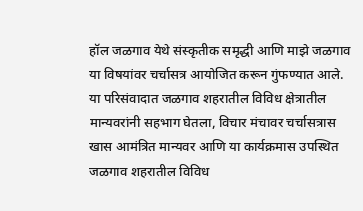हॉल जळगाव येथे संस्कृतीक समृद्धी आणि माझे जळगाव या विषयांवर चर्चासत्र आयोजित करून गुंफण्यात आले. या परिसंवादात जळगाव शहरातील विविध क्षेत्रातील मान्यवरांनी सहभाग घेतला, विचार मंचावर चर्चासत्रास खास आमंत्रित मान्यवर आणि या कार्यक्रमास उपस्थित जळगाव शहरातील विविध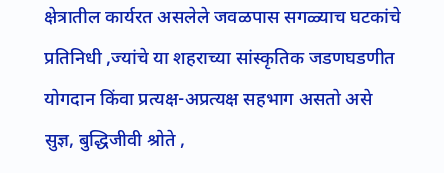क्षेत्रातील कार्यरत असलेले जवळपास सगळ्याच घटकांचे प्रतिनिधी ,ज्यांचे या शहराच्या सांस्कृतिक जडणघडणीत योगदान किंवा प्रत्यक्ष-अप्रत्यक्ष सहभाग असतो असे सुज्ञ, बुद्धिजीवी श्रोते ,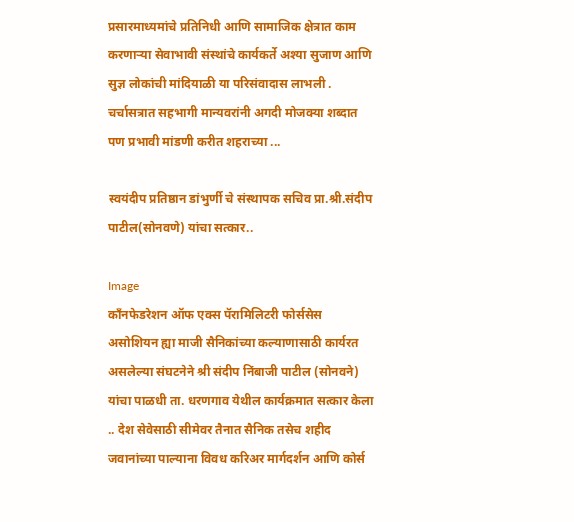प्रसारमाध्यमांचे प्रतिनिधी आणि सामाजिक क्षेत्रात काम करणार्‍या सेवाभावी संस्थांचे कार्यकर्ते अश्या सुजाण आणि सुज्ञ लोकांची मांदियाळी या परिसंवादास लाभली . चर्चासत्रात सहभागी मान्यवरांनी अगदी मोजक्या शब्दात पण प्रभावी मांडणी करीत शहराच्या ...

स्वयंदीप प्रतिष्ठान डांभुर्णी चे संस्थापक सचिव प्रा.श्री.संदीप पाटील(सोनवणे) यांचा सत्कार..

Image
काँनफेडरेशन ऑफ एक्स पॅरामिलिटरी फोर्ससेस असोशियन ह्या माजी सैनिकांच्या कल्याणासाठी कार्यरत असलेल्या संघटनेने श्री संदीप निंबाजी पाटील (सोनवने) यांचा पाळधी ता. धरणगाव येथील कार्यक्रमात सत्कार केला .. देश सेवेसाठी सीमेवर तैनात सैनिक तसेच शहीद जवानांच्या पाल्याना विवध करिअर मार्गदर्शन आणि कोर्स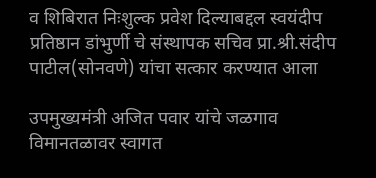व शिबिरात निःशुल्क प्रवेश दिल्याबद्दल स्वयंदीप प्रतिष्ठान डांभुर्णी चे संस्थापक सचिव प्रा.श्री.संदीप पाटील(सोनवणे) यांचा सत्कार करण्यात आला

उपमुख्यमंत्री अजित पवार यांचे जळगाव विमानतळावर स्वागत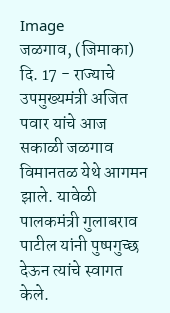Image
जळगाव, (जिमाका) दि. 17 - राज्याचे उपमुख्यमंत्री अजित पवार यांचे आज सकाळी जळगाव विमानतळ येथे आगमन झाले. यावेळी पालकमंत्री गुलाबराव पाटील यांनी पुष्पगुच्छ देऊन त्यांचे स्वागत केले.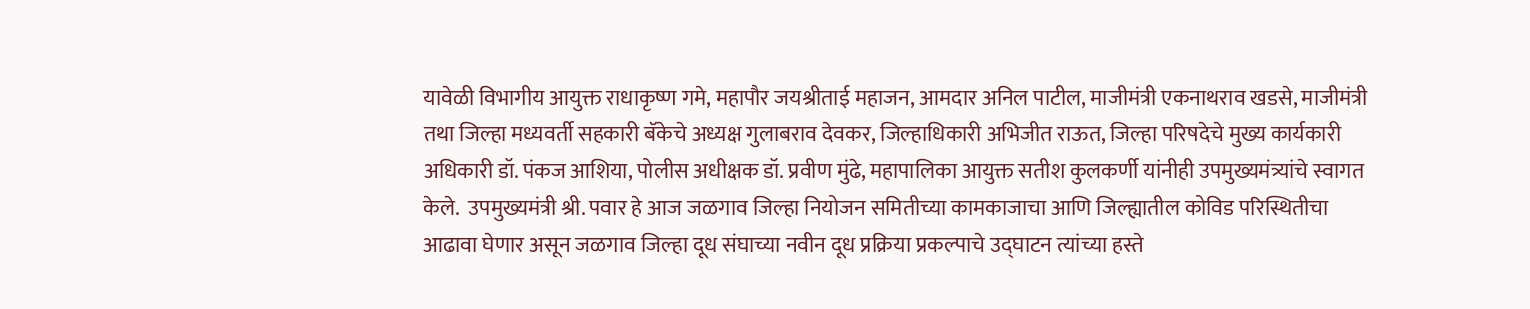यावेळी विभागीय आयुक्त राधाकृष्ण गमे, महापौर जयश्रीताई महाजन, आमदार अनिल पाटील, माजीमंत्री एकनाथराव खडसे, माजीमंत्री तथा जिल्हा मध्यवर्ती सहकारी बॅकेचे अध्यक्ष गुलाबराव देवकर, जिल्हाधिकारी अभिजीत राऊत, जिल्हा परिषदेचे मुख्य कार्यकारी अधिकारी डॉ. पंकज आशिया, पोलीस अधीक्षक डॉ. प्रवीण मुंढे, महापालिका आयुक्त सतीश कुलकर्णी यांनीही उपमुख्यमंत्र्यांचे स्वागत केले.  उपमुख्यमंत्री श्री. पवार हे आज जळगाव जिल्हा नियोजन समितीच्या कामकाजाचा आणि जिल्ह्यातील कोविड परिस्थितीचा आढावा घेणार असून जळगाव जिल्हा दूध संघाच्या नवीन दूध प्रक्रिया प्रकल्पाचे उद्घाटन त्यांच्या हस्ते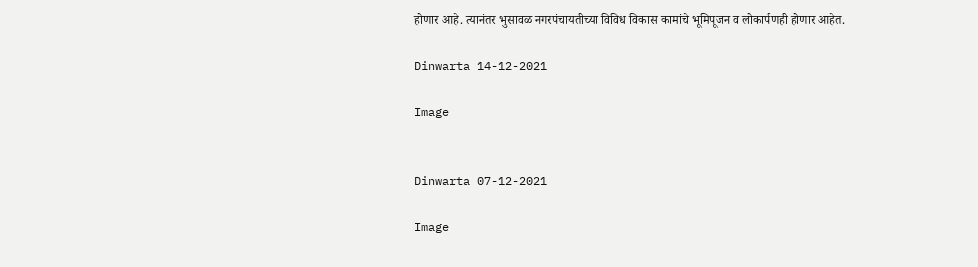होणार आहे. त्यानंतर भुसावळ नगरपंचायतीच्या विविध विकास कामांचे भूमिपूजन व लोकार्पणही होणार आहेत.

Dinwarta 14-12-2021

Image


Dinwarta 07-12-2021

Image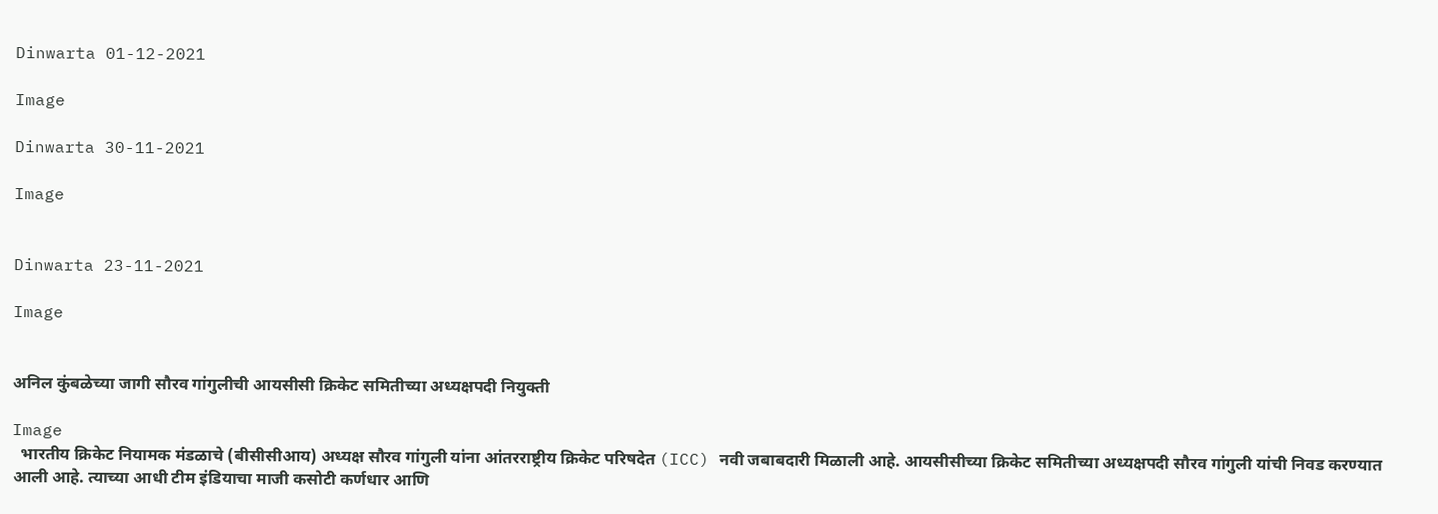Dinwarta 01-12-2021

Image

Dinwarta 30-11-2021

Image


Dinwarta 23-11-2021

Image


अनिल कुंबळेच्या जागी सौरव गांगुलीची आयसीसी क्रिकेट समितीच्या अध्यक्षपदी नियुक्ती

Image
  भारतीय क्रिकेट नियामक मंडळाचे (बीसीसीआय) अध्यक्ष सौरव गांगुली यांना आंतरराष्ट्रीय क्रिकेट परिषदेत (ICC) नवी जबाबदारी मिळाली आहे. आयसीसीच्या क्रिकेट समितीच्या अध्यक्षपदी सौरव गांगुली यांची निवड करण्यात आली आहे. त्याच्या आधी टीम इंडियाचा माजी कसोटी कर्णधार आणि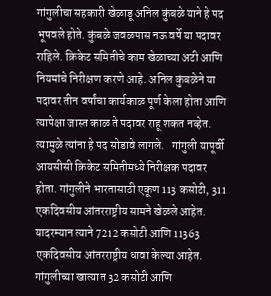गांगुलीचा सहकारी खेळाडू अनिल कुंबळे याने हे पद भूषवले होते. कुंबळे जवळपास नऊ वर्षे या पदावर राहिले. क्रिकेट समितीचे काम खेळाच्या अटी आणि नियमांचे निरीक्षण करणे आहे. अनिल कुंबळेने या पदावर तीन वर्षांचा कार्यकाळ पूर्ण केला होता आणि त्यापेक्षा जास्त काळ ते पदावर राहू शकत नव्हेत. त्यामुळे त्यांना हे पद सोडावे लागले.   गांगुली यापूर्वी आयसीसी क्रिकेट समितीमध्ये निरीक्षक पदावर होता. गांगुलीने भारतासाठी एकूण 113 कसोटी, 311 एकदिवसीय आंतरराष्ट्रीय सामने खेळले आहेत. यादरम्यान त्याने 7212 कसोटी आणि 11363 एकदिवसीय आंतरराष्ट्रीय धावा केल्या आहेत. गांगुलीच्या खात्यात 32 कसोटी आणि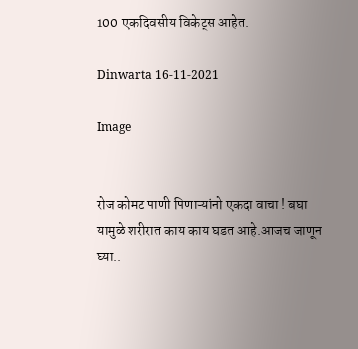100 एकदिवसीय विकेट्स आहेत.

Dinwarta 16-11-2021

Image


रोज कोमट पाणी पिणाऱ्यांनो एकदा वाचा ! बघा यामुळे शरीरात काय काय घडत आहे.आजच जाणून घ्या..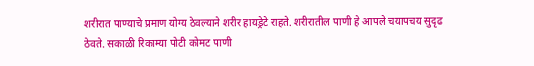शरीरात पाण्याचे प्रमाण योग्य ठेवल्याने शरीर हायड्रेटे राहते. शरीरातील पाणी हे आपले चयापचय सुदृढ ठेवते. सकाळी रिकाम्या पोटी कोमट पाणी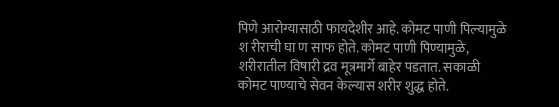पिणे आरोग्यासाठी फायदेशीर आहे. कोमट पाणी पिल्यामुळे श रीराची घा ण साफ होते. कोमट पाणी पिण्यामुळे, शरीरातील विषारी द्रव मूत्रमार्गे बाहेर पडतात. सकाळी कोमट पाण्याचे सेवन केल्यास शरीर शुद्ध होते.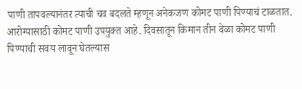पाणी तापवल्यानंतर त्याची चव बदलते म्हणून अनेकजण कोमट पाणी पिण्याचं टाळतात. आरोग्यासाठी कोमट पाणी उपयुक्त आहे. दिवसातून किमान तीन वेळा कोमट पाणी पिण्याची सवय लावून घेतल्यास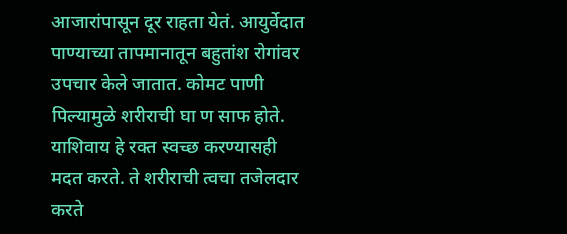आजारांपासून दूर राहता येतं. आयुर्वेदात पाण्याच्या तापमानातून बहुतांश रोगांवर उपचार केले जातात. कोमट पाणी पिल्यामुळे शरीराची घा ण साफ होते. याशिवाय हे रक्त स्वच्छ करण्यासही मदत करते. ते शरीराची त्वचा तजेलदार करते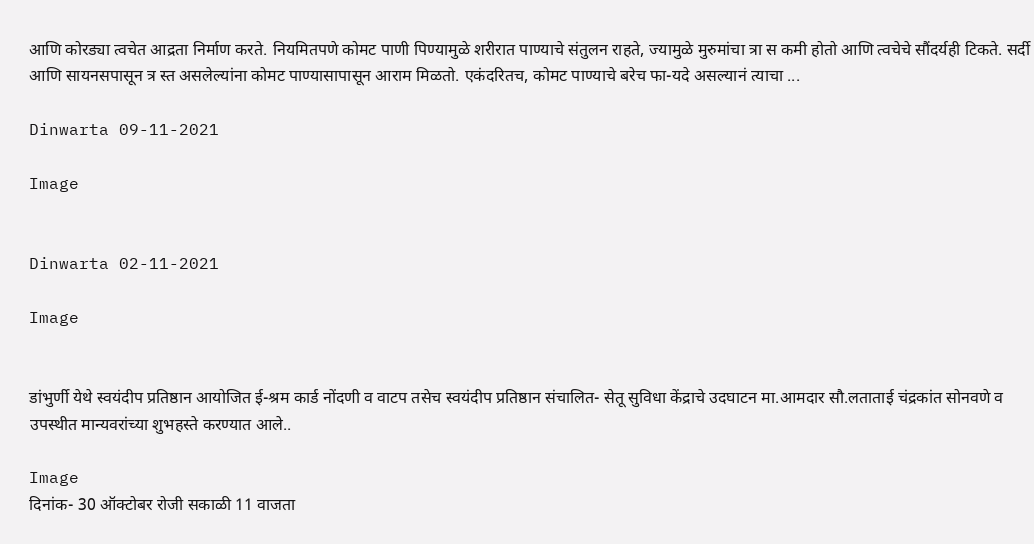आणि कोरड्या त्वचेत आद्रता निर्माण करते. नियमितपणे कोमट पाणी पिण्यामुळे शरीरात पाण्याचे संतुलन राहते, ज्यामुळे मुरुमांचा त्रा स कमी होतो आणि त्वचेचे सौंदर्यही टिकते. सर्दी आणि सायनसपासून त्र स्त असलेल्यांना कोमट पाण्यासापासून आराम मिळतो. एकंदरितच, कोमट पाण्याचे बरेच फा-यदे असल्यानं त्याचा ...

Dinwarta 09-11-2021

Image


Dinwarta 02-11-2021

Image


डांभुर्णी येथे स्वयंदीप प्रतिष्ठान आयोजित ई-श्रम कार्ड नोंदणी व वाटप तसेच स्वयंदीप प्रतिष्ठान संचालित- सेतू सुविधा केंद्राचे उदघाटन मा.आमदार सौ.लताताई चंद्रकांत सोनवणे व उपस्थीत मान्यवरांच्या शुभहस्ते करण्यात आले..

Image
दिनांक- 30 ऑक्टोबर रोजी सकाळी 11 वाजता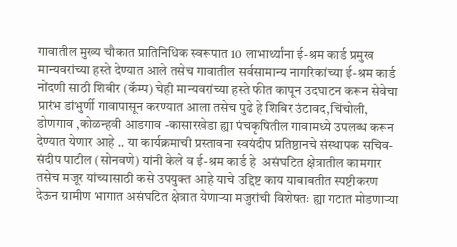गावातील मुख्य चौकात प्रातिनिधिक स्वरूपात 10 लाभार्थ्यांना ई-श्रम कार्ड प्रमुख मान्यवरांच्या हस्ते देण्यात आले तसेच गावातील सर्वसामान्य नागरिकांच्या ई-श्रम कार्ड नोंदणी साठी शिबीर (कॅम्प) चेही मान्यवरांच्या हस्ते फीत कापून उदघाटन करून सेवेचा प्रारंभ डांभुर्णी गावापासून करण्यात आला तसेच पुढे हे शिबिर उंटावद,चिंचोली, डोणगाव ,कोळन्हवी आडगाव -कासारखेडा ह्या पंचकृषितील गावामध्ये उपलब्ध करून देण्यात येणार आहे .. या कार्यक्रमाची प्रस्तावना स्वयंदीप प्रतिष्ठानचे संस्थापक सचिव-संदीप पाटील (सोनवणे) यांनी केले व ई-श्रम कार्ड हे  असंघटित क्षेत्रातील कामगार तसेच मजूर यांच्यासाठी कसे उपयुक्त आहे याचे उद्दिष्ट काय याबाबतीत स्पष्टीकरण देऊन ग्रामीण भागात असंघटित क्षेत्रात येणाऱ्या मजुरांची विशेषतः ह्या गटात मोडणाऱ्या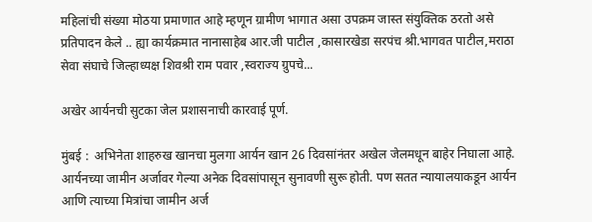महिलांची संख्या मोठया प्रमाणात आहे म्हणून ग्रामीण भागात असा उपक्रम जास्त संयुक्तिक ठरतो असे प्रतिपादन केले .. ह्या कार्यक्रमात नानासाहेब आर.जी पाटील ,कासारखेडा सरपंच श्री.भागवत पाटील,मराठा सेवा संघाचे जिल्हाध्यक्ष शिवश्री राम पवार ,स्वराज्य ग्रुपचे...

अखेर आर्यनची सुटका जेल प्रशासनाची कारवाई पूर्ण.

मुंबई :  अभिनेता शाहरुख खानचा मुलगा आर्यन खान 26 दिवसांनंतर अखेल जेलमधून बाहेर निघाला आहे. आर्यनच्या जामीन अर्जावर गेल्या अनेक दिवसांपासून सुनावणी सुरू होती. पण सतत न्यायालयाकडून आर्यन आणि त्याच्या मित्रांचा जामीन अर्ज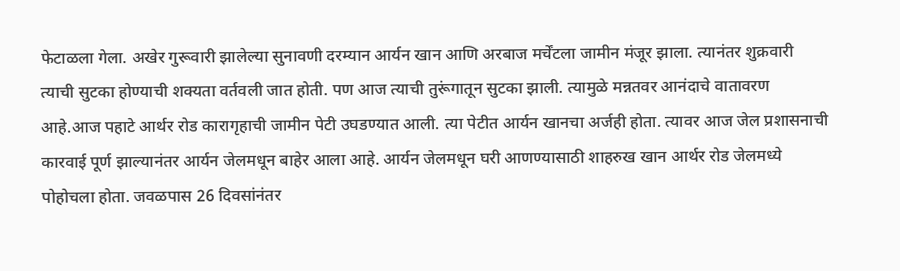फेटाळला गेला. अखेर गुरूवारी झालेल्या सुनावणी दरम्यान आर्यन खान आणि अरबाज मर्चेंटला जामीन मंजूर झाला. त्यानंतर शुक्रवारी त्याची सुटका होण्याची शक्यता वर्तवली जात होती. पण आज त्याची तुरूंगातून सुटका झाली. त्यामुळे मन्नतवर आनंदाचे वातावरण आहे.आज पहाटे आर्थर रोड कारागृहाची जामीन पेटी उघडण्यात आली. त्या पेटीत आर्यन खानचा अर्जही होता. त्यावर आज जेल प्रशासनाची कारवाई पूर्ण झाल्यानंतर आर्यन जेलमधून बाहेर आला आहे. आर्यन जेलमधून घरी आणण्यासाठी शाहरुख खान आर्थर रोड जेलमध्ये पोहोचला होता. जवळपास 26 दिवसांनंतर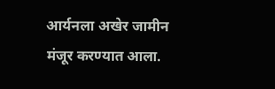आर्यनला अखेर जामीन मंजूर करण्यात आला.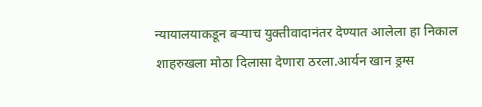न्यायालयाकडून बऱ्याच युक्तीवादानंतर देण्यात आलेला हा निकाल शाहरुखला मोठा दिलासा देणारा ठरला.आर्यन खान ड्रग्स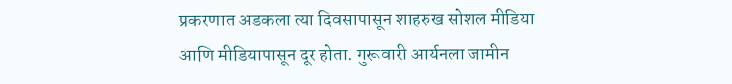प्रकरणात अडकला त्या दिवसापासून शाहरुख सोशल मीडिया आणि मीडियापासून दूर होता. गुरूवारी आर्यनला जामीन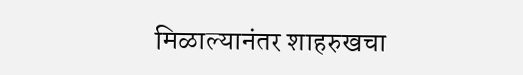मिळाल्यानंतर शाहरुखचा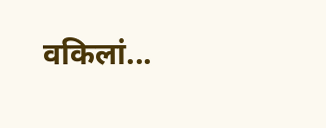वकिलां...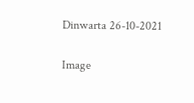Dinwarta 26-10-2021

Image